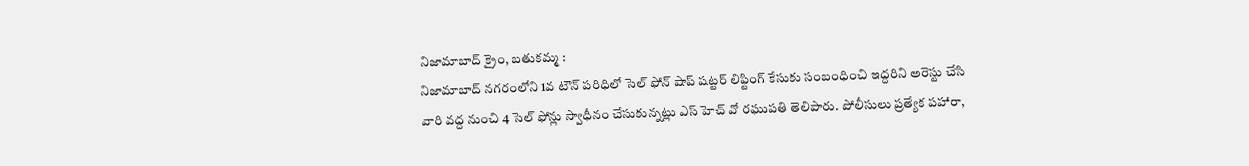నిజామాబాద్ క్రైం, బతుకమ్మ :
నిజామాబాద్ నగరంలోని 1వ టౌన్ పరిధిలో సెల్ ఫోన్ షాప్ షట్టర్ లిఫ్టింగ్ కేసుకు సంబంధించి ఇద్దరిని అరెస్టు చేసి వారి వద్ద నుంచి 4 సెల్ ఫోన్లు స్వాధీనం చేసుకున్నట్లు ఎస్ హెచ్ వో రఘుపతి తెలిపారు. పోలీసులు ప్రత్యేక పహారా,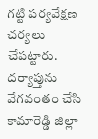గట్టి పర్యవేక్షణ చర్యలు చేపట్టారు. దర్యాప్తును వేగవంతం చేసి కామారెడ్డి జిల్లా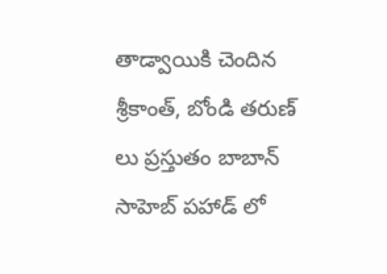తాడ్వాయికి చెందిన శ్రీకాంత్, బోండి తరుణ్ లు ప్రస్తుతం బాబాన్ సాహెబ్ పహాడ్ లో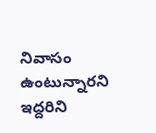నివాసం ఉంటున్నారని ఇద్దరిని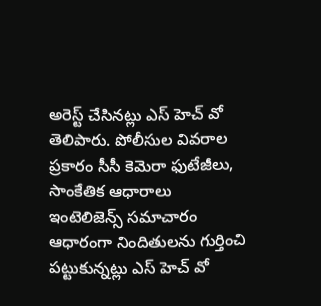అరెస్ట్ చేసినట్లు ఎస్ హెచ్ వో తెలిపారు. పోలీసుల వివరాల ప్రకారం సీసీ కెమెరా ఫుటేజీలు, సాంకేతిక ఆధారాలు ఇంటెలిజెన్స్ సమాచారం ఆధారంగా నిందితులను గుర్తించి పట్టుకున్నట్లు ఎస్ హెచ్ వో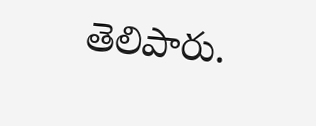తెలిపారు.